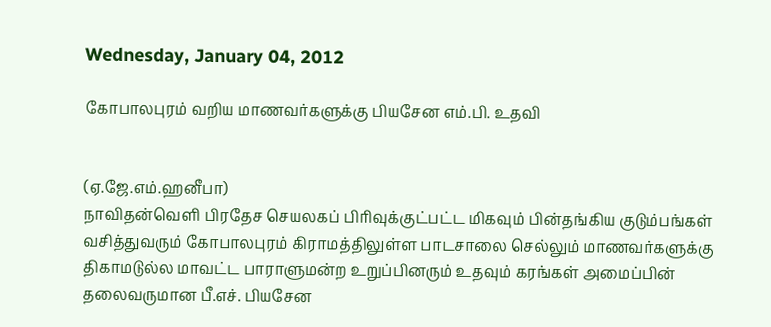Wednesday, January 04, 2012

கோபாலபுரம் வறிய மாணவர்களுக்கு பியசேன எம்.பி. உதவி


(ஏ.ஜே.எம்.ஹனீபா)
நாவிதன்வெளி பிரதேச செயலகப் பிரிவுக்குட்பட்ட மிகவும் பின்தங்கிய குடும்பங்கள் வசித்துவரும் கோபாலபுரம் கிராமத்திலுள்ள பாடசாலை செல்லும் மாணவர்களுக்கு திகாமடுல்ல மாவட்ட பாராளுமன்ற உறுப்பினரும் உதவும் கரங்கள் அமைப்பின் தலைவருமான பீ.எச். பியசேன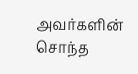அவர்களின் சொந்த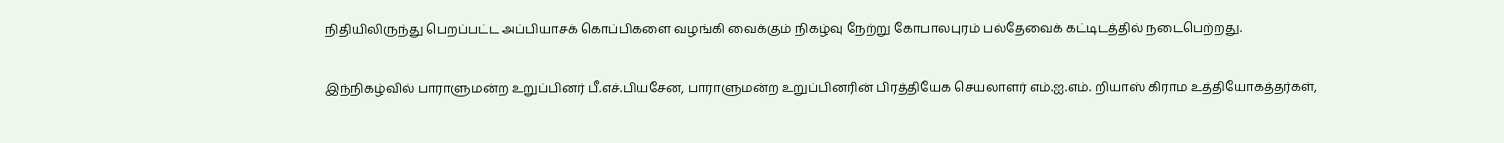நிதியிலிருந்து பெறப்பட்ட அப்பியாசக் கொப்பிகளை வழங்கி வைக்கும் நிகழ்வு நேற்று கோபாலபுரம் பல்தேவைக் கட்டிடத்தில் நடைபெற்றது.

இந்நிகழ்வில் பாராளுமன்ற உறுப்பினர் பீ.எச்.பியசேன, பாராளுமன்ற உறுப்பினரின் பிரத்தியேக செயலாளர் எம்.ஐ.எம். றியாஸ் கிராம உத்தியோகத்தர்கள்,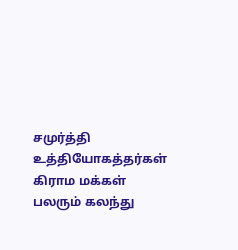சமுர்த்தி உத்தியோகத்தர்கள் கிராம மக்கள் பலரும் கலந்து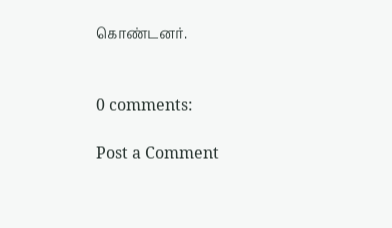கொண்டனர்.


0 comments:

Post a Comment